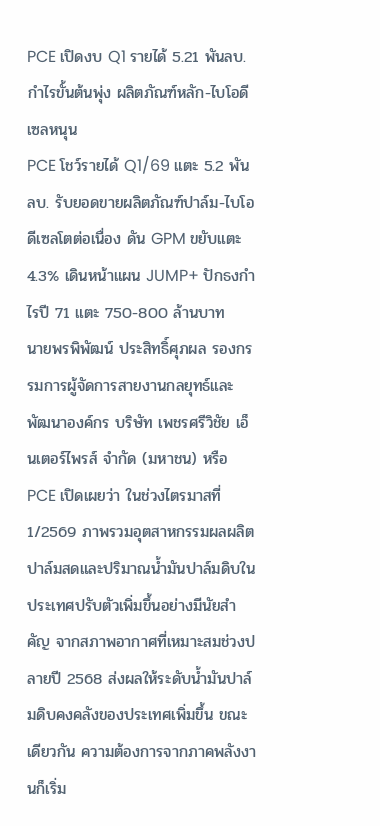PCE เปิดงบ Q1 รายได้ 5.21 พันลบ. กำไรขั้นต้นพุ่ง ผลิตภัณฑ์หลัก-ไบโอดีเซลหนุน
PCE โชว์รายได้ Q1/69 แตะ 5.2 พันลบ. รับยอดขายผลิตภัณฑ์ปาล์ม-ไบโอดีเซลโตต่อเนื่อง ดัน GPM ขยับแตะ 4.3% เดินหน้าแผน JUMP+ ปักธงกำไรปี 71 แตะ 750-800 ล้านบาท
นายพรพิพัฒน์ ประสิทธิ์ศุภผล รองกรรมการผู้จัดการสายงานกลยุทธ์และพัฒนาองค์กร บริษัท เพชรศรีวิชัย เอ็นเตอร์ไพรส์ จำกัด (มหาชน) หรือ PCE เปิดเผยว่า ในช่วงไตรมาสที่ 1/2569 ภาพรวมอุตสาหกรรมผลผลิตปาล์มสดและปริมาณน้ำมันปาล์มดิบในประเทศปรับตัวเพิ่มขึ้นอย่างมีนัยสำคัญ จากสภาพอากาศที่เหมาะสมช่วงปลายปี 2568 ส่งผลให้ระดับน้ำมันปาล์มดิบคงคลังของประเทศเพิ่มขึ้น ขณะเดียวกัน ความต้องการจากภาคพลังงานก็เริ่ม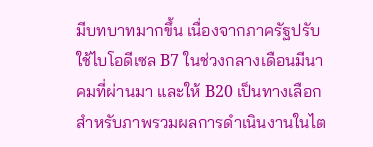มีบทบาทมากขึ้น เนื่องจากภาครัฐปรับใช้ไบโอดีเซล B7 ในช่วงกลางเดือนมีนาคมที่ผ่านมา และให้ B20 เป็นทางเลือก
สำหรับภาพรวมผลการดำเนินงานในไต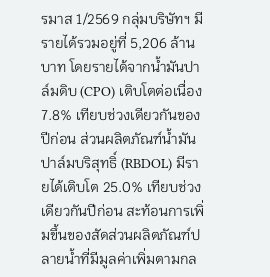รมาส 1/2569 กลุ่มบริษัทฯ มีรายได้รวมอยู่ที่ 5,206 ล้านบาท โดยรายได้จากน้ำมันปาล์มดิบ (CPO) เติบโตต่อเนื่อง 7.8% เทียบช่วงเดียวกันของปีก่อน ส่วนผลิตภัณฑ์น้ำมันปาล์มบริสุทธิ์ (RBDOL) มีรายได้เติบโต 25.0% เทียบช่วงเดียวกันปีก่อน สะท้อนการเพิ่มขึ้นของสัดส่วนผลิตภัณฑ์ปลายน้ำที่มีมูลค่าเพิ่มตามกล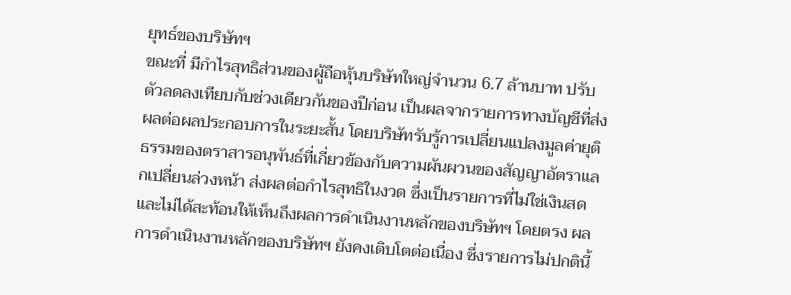ยุทธ์ของบริษัทฯ
ขณะที่ มีกำไรสุทธิส่วนของผู้ถือหุ้นบริษัทใหญ่จำนวน 6.7 ล้านบาท ปรับตัวลดลงเทียบกับช่วงเดียวกันของปีก่อน เป็นผลจากรายการทางบัญชีที่ส่งผลต่อผลประกอบการในระยะสั้น โดยบริษัทรับรู้การเปลี่ยนแปลงมูลค่ายุติธรรมของตราสารอนุพันธ์ที่เกี่ยวข้องกับความผันผวนของสัญญาอัตราแลกเปลี่ยนล่วงหน้า ส่งผลต่อกำไรสุทธิในงวด ซึ่งเป็นรายการที่ไม่ใช่เงินสด และไม่ได้สะท้อนให้เห็นถึงผลการดำเนินงานหลักของบริษัทฯ โดยตรง ผลการดำเนินงานหลักของบริษัทฯ ยังคงเติบโตต่อเนื่อง ซึ่งรายการไม่ปกตินี้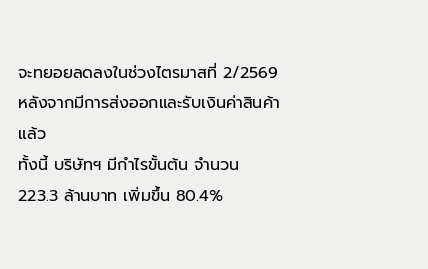จะทยอยลดลงในช่วงไตรมาสที่ 2/2569 หลังจากมีการส่งออกและรับเงินค่าสินค้าแล้ว
ทั้งนี้ บริษัทฯ มีกำไรขั้นต้น จำนวน 223.3 ล้านบาท เพิ่มขึ้น 80.4%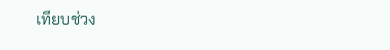เทียบช่วง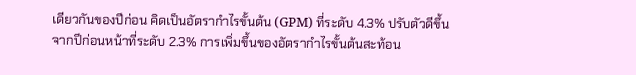เดียวกันของปีก่อน คิดเป็นอัตรากำไรขั้นต้น (GPM) ที่ระดับ 4.3% ปรับตัวดีขึ้นจากปีก่อนหน้าที่ระดับ 2.3% การเพิ่มขึ้นของอัตรากำไรขั้นต้นสะท้อน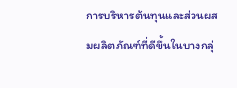การบริหารต้นทุนและส่วนผสมผลิตภัณฑ์ที่ดีขึ้นในบางกลุ่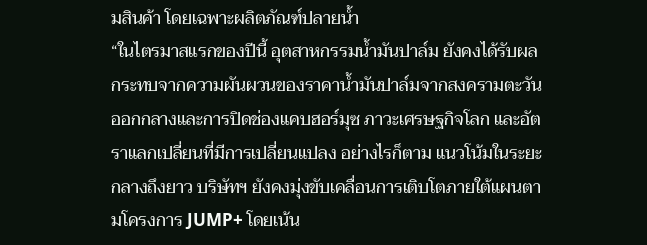มสินค้า โดยเฉพาะผลิตภัณฑ์ปลายน้ำ
“ในไตรมาสแรกของปีนี้ อุตสาหกรรมน้ำมันปาล์ม ยังคงได้รับผลกระทบจากความผันผวนของราคาน้ำมันปาล์มจากสงครามตะวันออกกลางและการปิดช่องแคบฮอร์มุซ ภาวะเศรษฐกิจโลก และอัตราแลกเปลี่ยนที่มีการเปลี่ยนแปลง อย่างไรก็ตาม แนวโน้มในระยะกลางถึงยาว บริษัทฯ ยังคงมุ่งขับเคลื่อนการเติบโตภายใต้แผนตามโครงการ JUMP+ โดยเน้น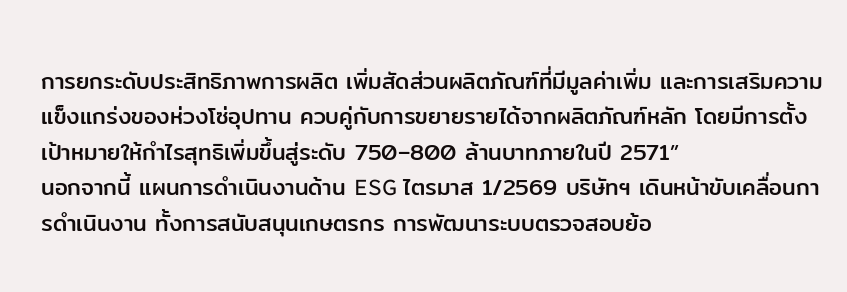การยกระดับประสิทธิภาพการผลิต เพิ่มสัดส่วนผลิตภัณฑ์ที่มีมูลค่าเพิ่ม และการเสริมความแข็งแกร่งของห่วงโซ่อุปทาน ควบคู่กับการขยายรายได้จากผลิตภัณฑ์หลัก โดยมีการตั้งเป้าหมายให้กำไรสุทธิเพิ่มขึ้นสู่ระดับ 750–800 ล้านบาทภายในปี 2571”
นอกจากนี้ แผนการดำเนินงานด้าน ESG ไตรมาส 1/2569 บริษัทฯ เดินหน้าขับเคลื่อนการดำเนินงาน ทั้งการสนับสนุนเกษตรกร การพัฒนาระบบตรวจสอบย้อ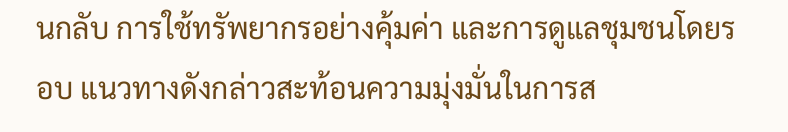นกลับ การใช้ทรัพยากรอย่างคุ้มค่า และการดูแลชุมชนโดยรอบ แนวทางดังกล่าวสะท้อนความมุ่งมั่นในการส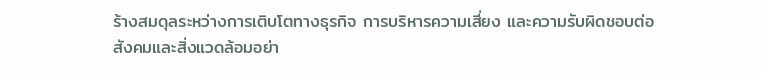ร้างสมดุลระหว่างการเติบโตทางธุรกิจ การบริหารความเสี่ยง และความรับผิดชอบต่อสังคมและสิ่งแวดล้อมอย่า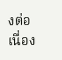งต่อเนื่อง